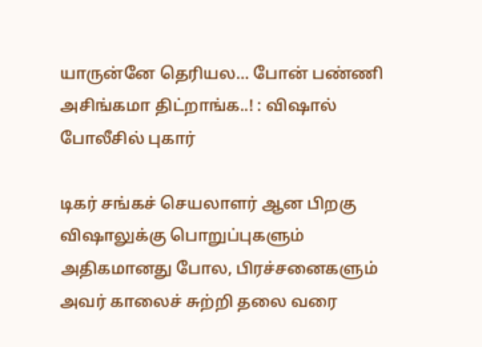யாருன்னே தெரியல… போன் பண்ணி அசிங்கமா திட்றாங்க..! : விஷால் போலீசில் புகார்

டிகர் சங்கச் செயலாளர் ஆன பிறகு விஷாலுக்கு பொறுப்புகளும் அதிகமானது போல, பிரச்சனைகளும் அவர் காலைச் சுற்றி தலை வரை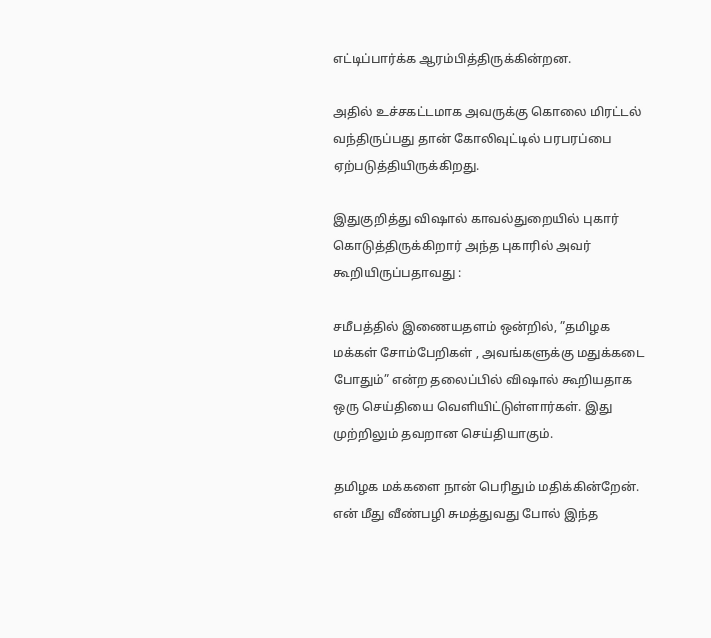எட்டிப்பார்க்க ஆரம்பித்திருக்கின்றன.

அதில் உச்சகட்டமாக அவருக்கு கொலை மிரட்டல் வந்திருப்பது தான் கோலிவுட்டில் பரபரப்பை ஏற்படுத்தியிருக்கிறது.

இதுகுறித்து விஷால் காவல்துறையில் புகார் கொடுத்திருக்கிறார் அந்த புகாரில் அவர் கூறியிருப்பதாவது :

சமீபத்தில் இணையதளம் ஒன்றில், ”தமிழக மக்கள் சோம்பேறிகள் , அவங்களுக்கு மதுக்கடை போதும்” என்ற தலைப்பில் விஷால் கூறியதாக ஒரு செய்தியை வெளியிட்டுள்ளார்கள். இது முற்றிலும் தவறான செய்தியாகும்.

தமிழக மக்களை நான் பெரிதும் மதிக்கின்றேன். என் மீது வீண்பழி சுமத்துவது போல் இந்த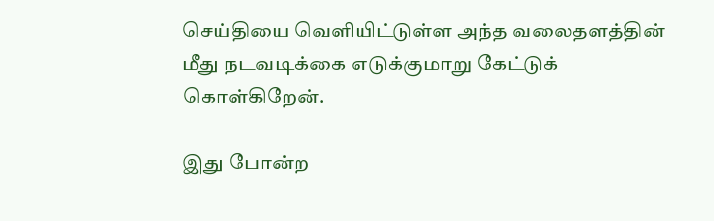செய்தியை வெளியிட்டுள்ள அந்த வலைதளத்தின் மீது நடவடிக்கை எடுக்குமாறு கேட்டுக் கொள்கிறேன்.

இது போன்ற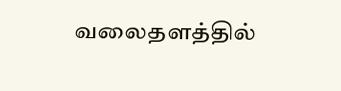வலைதளத்தில்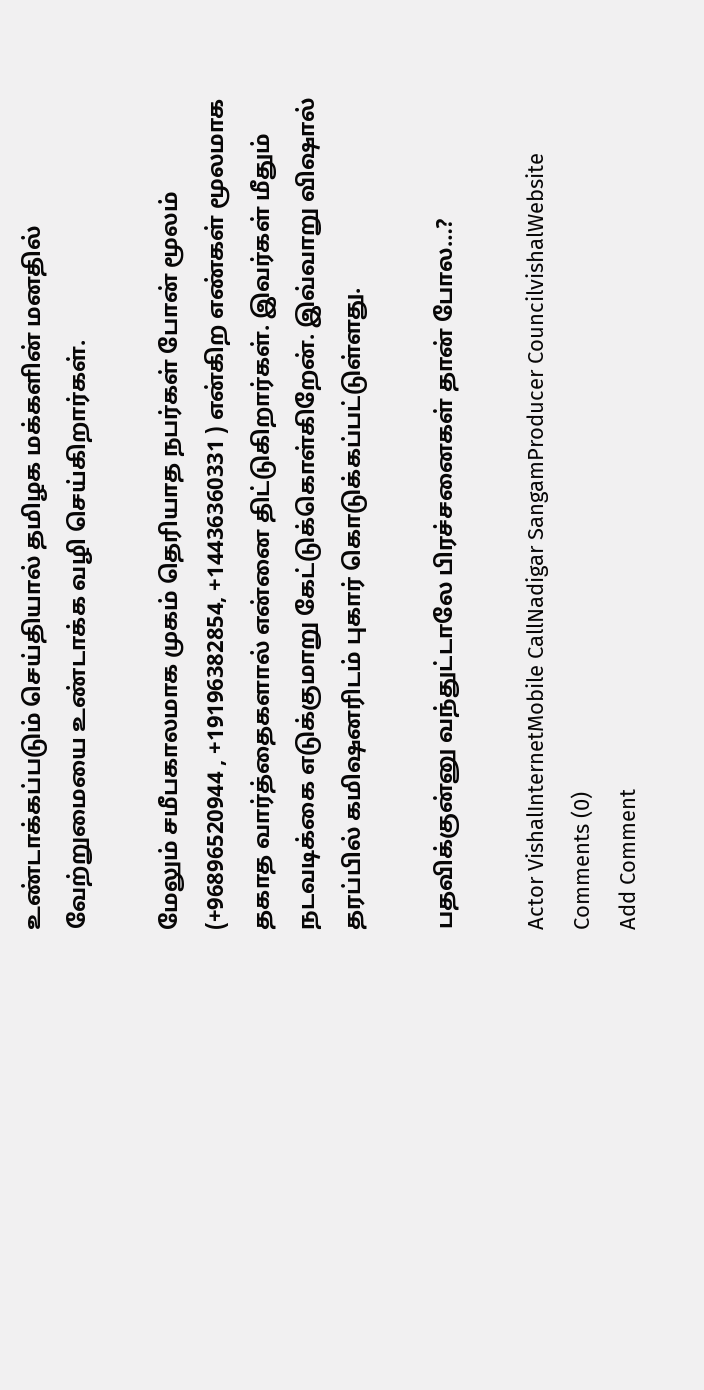உண்டாக்கப்படும் செய்தியால் தமிழக மக்களின் மனதில் வேற்றுமையை உண்டாக்க வழி செய்கிறார்கள்.

மேலும் சமீபகாலமாக முகம் தெரியாத நபர்கள் போன் மூலம் (+96896520944 , +19196382854, +14436360331 ) என்கிற எண்கள் மூலமாக தகாத வார்த்தைகளால் என்னை திட்டுகிறார்கள். இவர்கள் மீதும் நடவடிக்கை எடுக்குமாறு கேட்டுக்கொள்கிறேன். இவ்வாறு விஷால் தரப்பில் கமிஷனரிடம் புகார் கொடுக்கப்பட்டுள்ளது.

பதவிக்குன்னு வந்துட்டாலே பிரச்சனைகள் தான் போல…?

Actor VishalInternetMobile CallNadigar SangamProducer CouncilvishalWebsite
Comments (0)
Add Comment